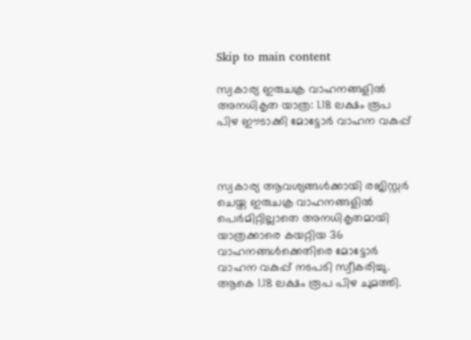Skip to main content

സ്വകാര്യ ഇരുചക്ര വാഹനങ്ങളിൽ അനധികൃത യാത്ര: 1.18 ലക്ഷം രൂപ പിഴ ഈടാക്കി മോട്ടോർ വാഹന വകുപ്പ്



സ്വകാര്യ ആവശ്യങ്ങൾക്കായി രജിസ്റ്റർ ചെയ്ത ഇരുചക്ര വാഹനങ്ങളിൽ പെർമിറ്റില്ലാതെ അനധികൃതമായി യാത്രക്കാരെ കയറ്റിയ 36 വാഹനങ്ങൾക്കെതിരെ മോട്ടോർ വാഹന വകുപ്പ് നടപടി സ്വീകരിച്ചു. ആകെ 1.18 ലക്ഷം രൂപ പിഴ ചുമത്തി.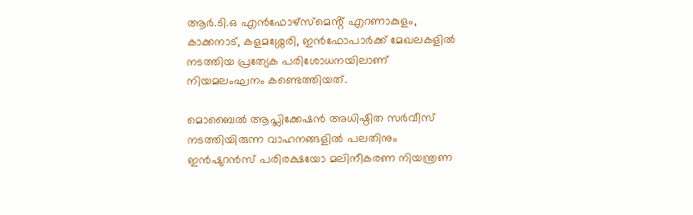ആർ.ടി.ഒ എൻഫോഴ്‌സ്‌മെൻ്റ് എറണാകുളം, കാക്കനാട്, കളമശ്ശേരി, ഇൻഫോപാർക്ക് മേഖലകളിൽ നടത്തിയ പ്രത്യേക പരിശോധനയിലാണ് നിയമലംഘനം കണ്ടെത്തിയത്.

മൊബൈൽ ആപ്ലിക്കേഷൻ അധിഷ്ഠിത സർവീസ് നടത്തിയിരുന്ന വാഹനങ്ങളിൽ പലതിനും  ഇൻഷുറൻസ് പരിരക്ഷയോ മലിനീകരണ നിയന്ത്രണ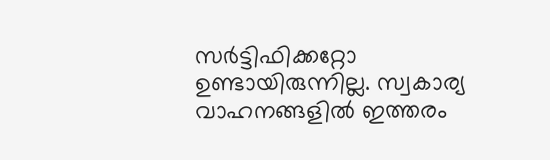സർട്ടിഫിക്കറ്റോ ഉണ്ടായിരുന്നില്ല. സ്വകാര്യ വാഹനങ്ങളിൽ ഇത്തരം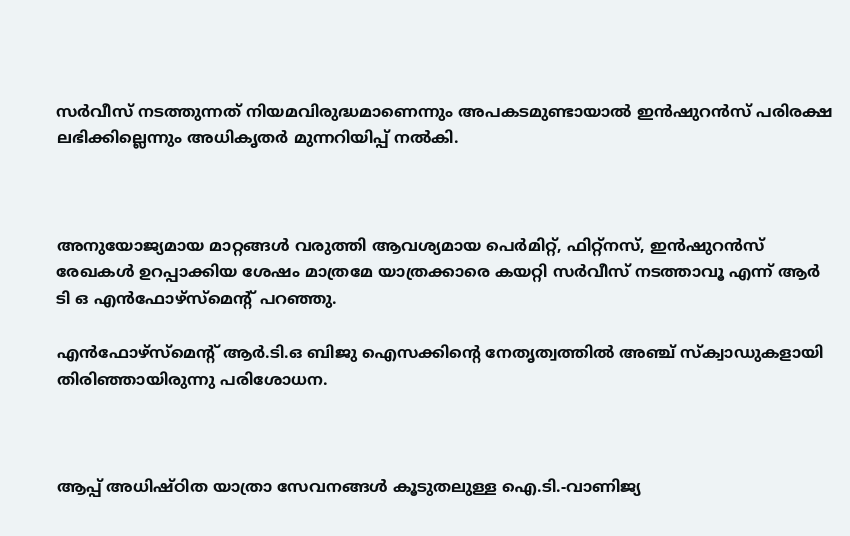സർവീസ് നടത്തുന്നത് നിയമവിരുദ്ധമാണെന്നും അപകടമുണ്ടായാൽ ഇൻഷുറൻസ് പരിരക്ഷ ലഭിക്കില്ലെന്നും അധികൃതർ മുന്നറിയിപ്പ് നൽകി.



അനുയോജ്യമായ മാറ്റങ്ങൾ വരുത്തി ആവശ്യമായ പെർമിറ്റ്, ഫിറ്റ്നസ്, ഇൻഷുറൻസ് രേഖകൾ ഉറപ്പാക്കിയ ശേഷം മാത്രമേ യാത്രക്കാരെ കയറ്റി സർവീസ് നടത്താവൂ എന്ന് ആർ ടി ഒ എൻഫോഴ്‌സ്‌മെന്റ് പറഞ്ഞു.

എൻഫോഴ്‌സ്‌മെന്റ് ആർ.ടി.ഒ ബിജു ഐസക്കിന്റെ നേതൃത്വത്തിൽ അഞ്ച് സ്ക്വാഡുകളായി തിരിഞ്ഞായിരുന്നു പരിശോധന.



ആപ്പ് അധിഷ്ഠിത യാത്രാ സേവനങ്ങൾ കൂടുതലുള്ള ഐ.ടി.-വാണിജ്യ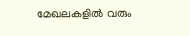മേഖലകളിൽ വരും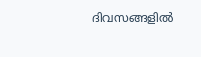ദിവസങ്ങളിൽ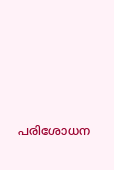പരിശോധന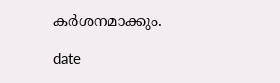കർശനമാക്കും.

date